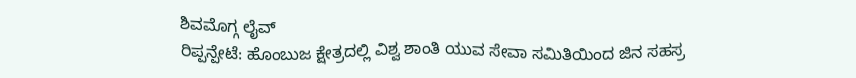ಶಿವಮೊಗ್ಗ ಲೈವ್
ರಿಪ್ಪನ್ಪೇಟೆ: ಹೊಂಬುಜ ಕ್ಷೇತ್ರದಲ್ಲಿ ವಿಶ್ವ ಶಾಂತಿ ಯುವ ಸೇವಾ ಸಮಿತಿಯಿಂದ ಜಿನ ಸಹಸ್ರ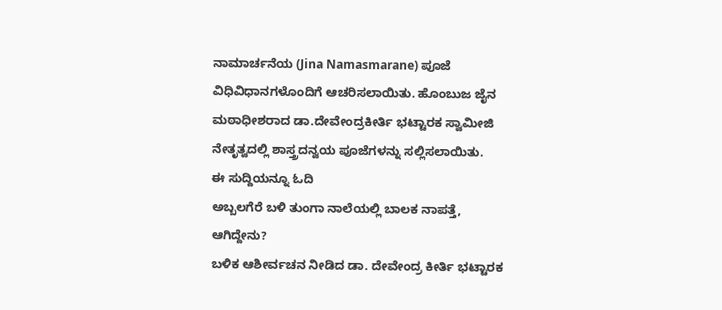ನಾಮಾರ್ಚನೆಯ (Jina Namasmarane) ಪೂಜೆ ವಿಧಿವಿಧಾನಗಳೊಂದಿಗೆ ಆಚರಿಸಲಾಯಿತು. ಹೊಂಬುಜ ಜೈನ ಮಠಾಧೀಶರಾದ ಡಾ.ದೇವೇಂದ್ರಕೀರ್ತಿ ಭಟ್ಟಾರಕ ಸ್ವಾಮೀಜಿ ನೇತೃತ್ವದಲ್ಲಿ ಶಾಸ್ತ್ರದನ್ವಯ ಪೂಜೆಗಳನ್ನು ಸಲ್ಲಿಸಲಾಯಿತು.
ಈ ಸುದ್ದಿಯನ್ನೂ ಓದಿ
ಅಬ್ಬಲಗೆರೆ ಬಳಿ ತುಂಗಾ ನಾಲೆಯಲ್ಲಿ ಬಾಲಕ ನಾಪತ್ತೆ, ಆಗಿದ್ದೇನು?
ಬಳಿಕ ಆಶೀರ್ವಚನ ನೀಡಿದ ಡಾ. ದೇವೇಂದ್ರ ಕೀರ್ತಿ ಭಟ್ಟಾರಕ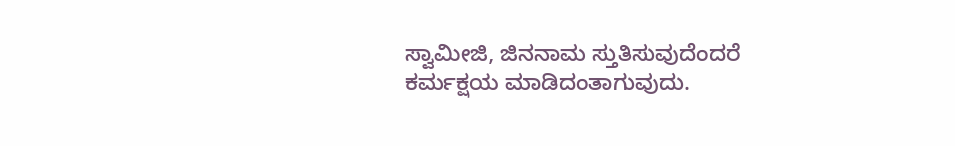ಸ್ವಾಮೀಜಿ, ಜಿನನಾಮ ಸ್ತುತಿಸುವುದೆಂದರೆ ಕರ್ಮಕ್ಷಯ ಮಾಡಿದಂತಾಗುವುದು.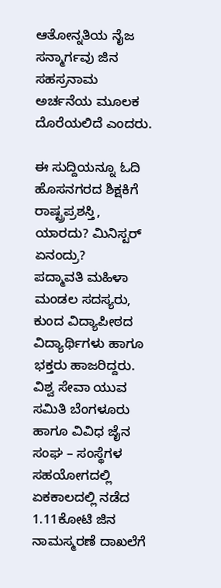ಆತೋನ್ನತಿಯ ನೈಜ ಸನ್ಮಾರ್ಗವು ಜಿನ ಸಹಸ್ರನಾಮ ಅರ್ಚನೆಯ ಮೂಲಕ ದೊರೆಯಲಿದೆ ಎಂದರು.

ಈ ಸುದ್ದಿಯನ್ನೂ ಓದಿ
ಹೊಸನಗರದ ಶಿಕ್ಷಕಿಗೆ ರಾಷ್ಟ್ರಪ್ರಶಸ್ತಿ, ಯಾರದು? ಮಿನಿಸ್ಟರ್ ಏನಂದ್ರು?
ಪದ್ಮಾವತಿ ಮಹಿಳಾ ಮಂಡಲ ಸದಸ್ಯರು, ಕುಂದ ವಿದ್ಯಾಪೀಠದ ವಿದ್ಯಾರ್ಥಿಗಳು ಹಾಗೂ ಭಕ್ತರು ಹಾಜರಿದ್ದರು. ವಿಶ್ವ ಸೇವಾ ಯುವ ಸಮಿತಿ ಬೆಂಗಳೂರು ಹಾಗೂ ವಿವಿಧ ಜೈನ ಸಂಘ – ಸಂಸ್ಥೆಗಳ ಸಹಯೋಗದಲ್ಲಿ ಏಕಕಾಲದಲ್ಲಿ ನಡೆದ 1.11ಕೋಟಿ ಜಿನ ನಾಮಸ್ಮರಣೆ ದಾಖಲೆಗೆ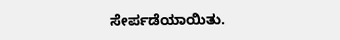ಸೇರ್ಪಡೆಯಾಯಿತು.